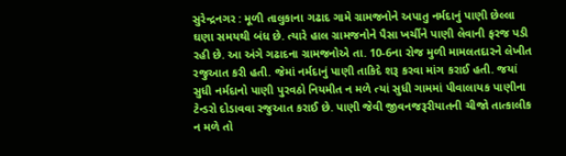સુરેન્દ્રનગર : મૂળી તાલુકાના ગઢાદ ગામે ગ્રામજનોને અપાતુ નર્મદાનું પાણી છેલ્લા ઘણા સમયથી બંધ છે. ત્યારે હાલ ગ્રામજનોને પૈસા ખર્ચીને પાણી લેવાની ફરજ પડી રહી છે. આ અંગે ગઢાદના ગ્રામજનોએ તા. 10-6ના રોજ મુળી મામલતદારને લેખીત રજુઆત કરી હતી. જેમાં નર્મદાનું પાણી તાકિદે શરૂ કરવા માંગ કરાઈ હતી. જયાં સુધી નર્મદાનો પાણી પુરવઠો નિયમીત ન મળે ત્યાં સુધી ગામમાં પીવાલાયક પાણીના ટેન્ડરો દોડાવવા રજુઆત કરાઈ છે. પાણી જેવી જીવનજરૂરીયાતની ચીજો તાત્કાલીક ન મળે તો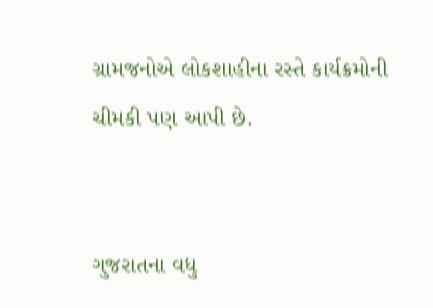ગ્રામજનોએ લોકશાહીના રસ્તે કાર્યક્રમોની ચીમકી પણ આપી છે.


ગુજરાતના વધુ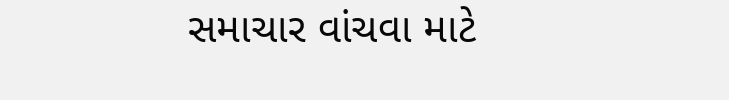સમાચાર વાંચવા માટે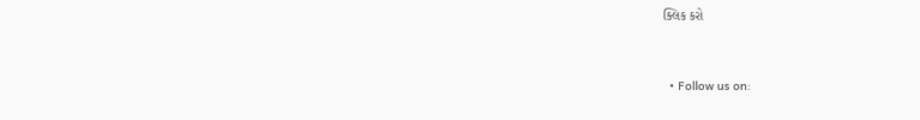ક્લિક કરો


  • Follow us on: